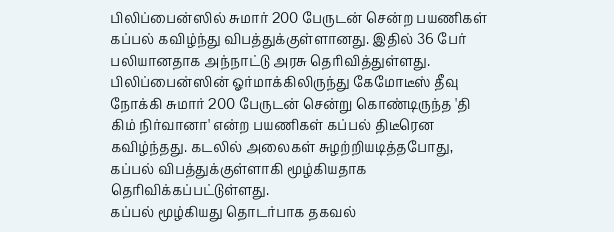பிலிப்பைன்ஸில் சுமார் 200 பேருடன் சென்ற பயணிகள் கப்பல் கவிழ்ந்து விபத்துக்குள்ளானது. இதில் 36 பேர் பலியானதாக அந்நாட்டு அரசு தெரிவித்துள்ளது.
பிலிப்பைன்ஸின் ஓர்மாக்கிலிருந்து கேமோடீஸ் தீவு நோக்கி சுமார் 200 பேருடன் சென்று கொண்டிருந்த 'தி கிம் நிர்வானா' என்ற பயணிகள் கப்பல் திடீரென கவிழ்ந்தது. கடலில் அலைகள் சுழற்றியடித்தபோது, கப்பல் விபத்துக்குள்ளாகி மூழ்கியதாக தெரிவிக்கப்பட்டுள்ளது.
கப்பல் மூழ்கியது தொடர்பாக தகவல்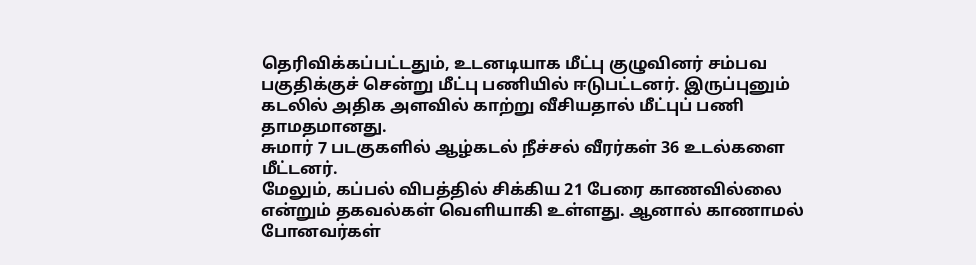தெரிவிக்கப்பட்டதும், உடனடியாக மீட்பு குழுவினர் சம்பவ பகுதிக்குச் சென்று மீட்பு பணியில் ஈடுபட்டனர். இருப்புனும் கடலில் அதிக அளவில் காற்று வீசியதால் மீட்புப் பணி தாமதமானது.
சுமார் 7 படகுகளில் ஆழ்கடல் நீச்சல் வீரர்கள் 36 உடல்களை மீட்டனர்.
மேலும், கப்பல் விபத்தில் சிக்கிய 21 பேரை காணவில்லை என்றும் தகவல்கள் வெளியாகி உள்ளது. ஆனால் காணாமல் போனவர்கள்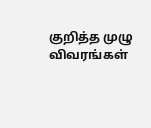குறித்த முழு விவரங்கள்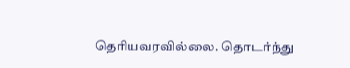தெரியவரவில்லை. தொடர்ந்து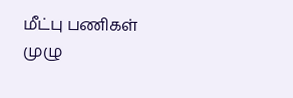மீட்பு பணிகள் முழு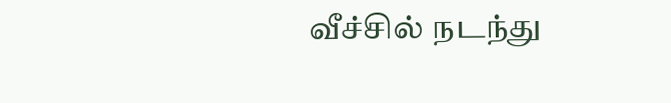வீச்சில் நடந்து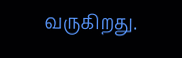வருகிறது.